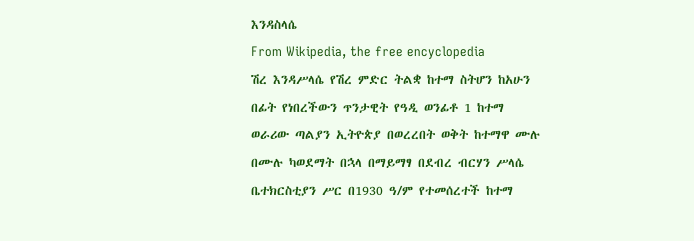እንዳስላሴ
From Wikipedia, the free encyclopedia
ሽረ እንዳሥላሴ የሽረ ምድር ትልቋ ከተማ ስትሆን ከአሁን በፊት የነበረችውን ጥንታዊት የዓዲ ወንፊቶ 1 ከተማ ወራሪው ጣልያን ኢትዮጵያ በወረረበት ወቅት ከተማዋ ሙሉ በሙሉ ካወደማት በኋላ በማይማፃ በደብረ ብርሃን ሥላሴ ቤተክርስቲያን ሥር በ1930 ዓ/ም የተመሰረተች ከተማ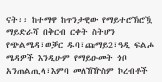ናት፡፡ ከተማዋ ከጥንታዊው የማይተሮኽሮዃ ማይድራሻ በቅርብ ርቀት ስትሆን የጭልሜዳ፣ወቓር ዱባ፣ጩማይ2፣ዓዲ ፍልሖ ሜዳዎች እንዲሁም የማይዑመት ጎቦ አንጠልጢላ፣እምባ መለኸዅስም ኮረብቶች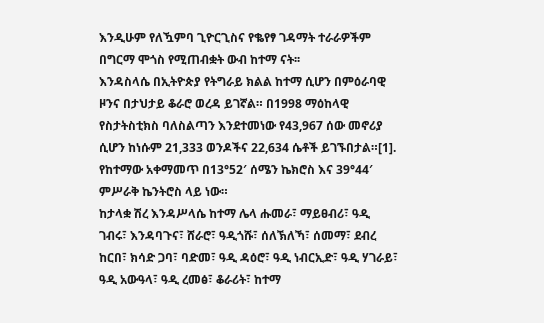እንዲሁም የለዃምባ ጊዮርጊስና የቈየፃ ገዳማት ተራራዎችም በግርማ ሞጎስ የሚጠብቋት ውብ ከተማ ናት፡፡
እንዳስላሴ በኢትዮጵያ የትግራይ ክልል ከተማ ሲሆን በምዕራባዊ ዞንና በታህታይ ቆራሮ ወረዳ ይገኛል። በ1998 ማዕከላዊ የስታትስቲክስ ባለስልጣን እንደተመነው የ43,967 ሰው መኖሪያ ሲሆን ከነሱም 21,333 ወንዶችና 22,634 ሴቶች ይገኙበታል።[1]. የከተማው አቀማመጥ በ13°52′ ሰሜን ኬክሮስ እና 39°44′ ምሥራቅ ኬንትሮስ ላይ ነው።
ከታላቋ ሽረ እንዳሥላሴ ከተማ ሌላ ሑመራ፣ ማይፀብሪ፣ ዓዲ ገብሩ፣ እንዳባጉና፣ ሸራሮ፣ ዓዲጎሹ፣ ሰለኽለኻ፣ ሰመማ፣ ደብረ ከርበ፣ ክሳድ ጋባ፣ ባድመ፣ ዓዲ ዳዕሮ፣ ዓዲ ነብርኢድ፣ ዓዲ ሃገራይ፣ ዓዲ አውዓላ፣ ዓዲ ረመፅ፣ ቆራሪት፣ ከተማ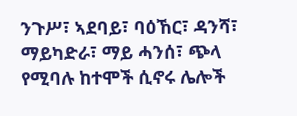ንጉሥ፣ ኣደባይ፣ ባዕኸር፣ ዳንሻ፣ ማይካድራ፣ ማይ ሓንሰ፣ ጭላ የሚባሉ ከተሞች ሲኖሩ ሌሎች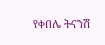የቀበሌ ትናንሽ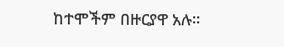ከተሞችም በዙርያዋ አሉ፡፡